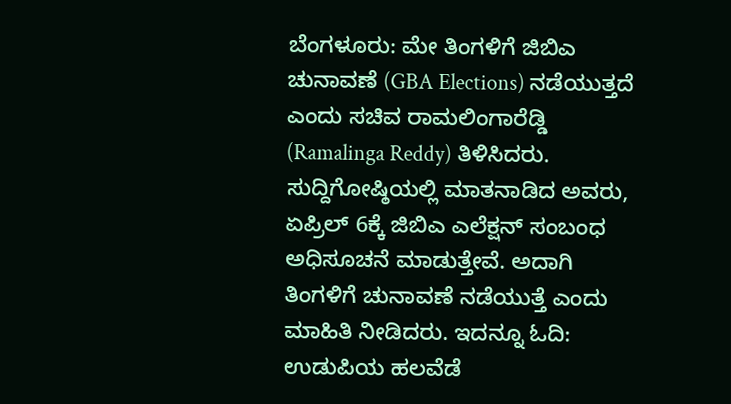ಬೆಂಗಳೂರು: ಮೇ ತಿಂಗಳಿಗೆ ಜಿಬಿಎ ಚುನಾವಣೆ (GBA Elections) ನಡೆಯುತ್ತದೆ ಎಂದು ಸಚಿವ ರಾಮಲಿಂಗಾರೆಡ್ಡಿ (Ramalinga Reddy) ತಿಳಿಸಿದರು.
ಸುದ್ದಿಗೋಷ್ಠಿಯಲ್ಲಿ ಮಾತನಾಡಿದ ಅವರು, ಏಪ್ರಿಲ್ 6ಕ್ಕೆ ಜಿಬಿಎ ಎಲೆಕ್ಷನ್ ಸಂಬಂಧ ಅಧಿಸೂಚನೆ ಮಾಡುತ್ತೇವೆ. ಅದಾಗಿ ತಿಂಗಳಿಗೆ ಚುನಾವಣೆ ನಡೆಯುತ್ತೆ ಎಂದು ಮಾಹಿತಿ ನೀಡಿದರು. ಇದನ್ನೂ ಓದಿ: ಉಡುಪಿಯ ಹಲವೆಡೆ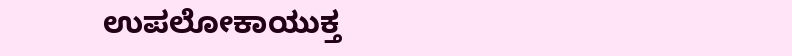ಉಪಲೋಕಾಯುಕ್ತ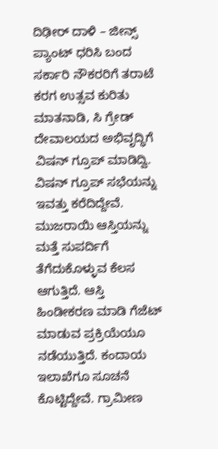ದಿಢೀರ್ ದಾಳಿ – ಜೀನ್ಸ್ ಪ್ಯಾಂಟ್ ಧರಿಸಿ ಬಂದ ಸರ್ಕಾರಿ ನೌಕರರಿಗೆ ತರಾಟೆ
ಕರಗ ಉತ್ಸವ ಕುರಿತು ಮಾತನಾಡಿ, ಸಿ ಗ್ರೇಡ್ ದೇವಾಲಯದ ಅಭಿವೃದ್ಧಿಗೆ ವಿಷನ್ ಗ್ರೂಪ್ ಮಾಡಿದ್ವಿ. ವಿಷನ್ ಗ್ರೂಪ್ ಸಭೆಯನ್ನು ಇವತ್ತು ಕರೆದಿದ್ದೇವೆ. ಮುಜರಾಯಿ ಆಸ್ತಿಯನ್ನು ಮತ್ತೆ ಸುಪರ್ದಿಗೆ ತೆಗೆದುಕೊಳ್ಳುವ ಕೆಲಸ ಆಗುತ್ತಿದೆ. ಆಸ್ತಿ ಹಿಂಡೀಕರಣ ಮಾಡಿ ಗೆಜೆಟ್ ಮಾಡುವ ಪ್ರಕ್ರಿಯೆಯೂ ನಡೆಯುತ್ತಿದೆ. ಕಂದಾಯ ಇಲಾಖೆಗೂ ಸೂಚನೆ ಕೊಟ್ಟಿದ್ದೇವೆ. ಗ್ರಾಮೀಣ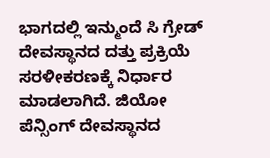ಭಾಗದಲ್ಲಿ ಇನ್ಮುಂದೆ ಸಿ ಗ್ರೇಡ್ ದೇವಸ್ಥಾನದ ದತ್ತು ಪ್ರಕ್ರಿಯೆ ಸರಳೀಕರಣಕ್ಕೆ ನಿರ್ಧಾರ ಮಾಡಲಾಗಿದೆ. ಜಿಯೋ ಪೆನ್ಸಿಂಗ್ ದೇವಸ್ಥಾನದ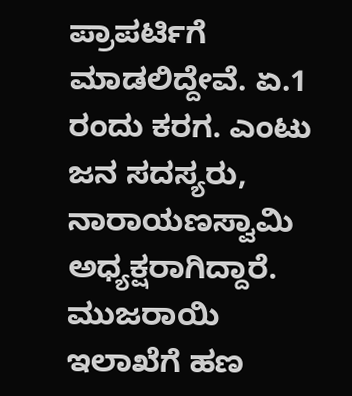ಪ್ರಾಪರ್ಟಿಗೆ ಮಾಡಲಿದ್ದೇವೆ. ಏ.1 ರಂದು ಕರಗ. ಎಂಟು ಜನ ಸದಸ್ಯರು, ನಾರಾಯಣಸ್ವಾಮಿ ಅಧ್ಯಕ್ಷರಾಗಿದ್ದಾರೆ. ಮುಜರಾಯಿ ಇಲಾಖೆಗೆ ಹಣ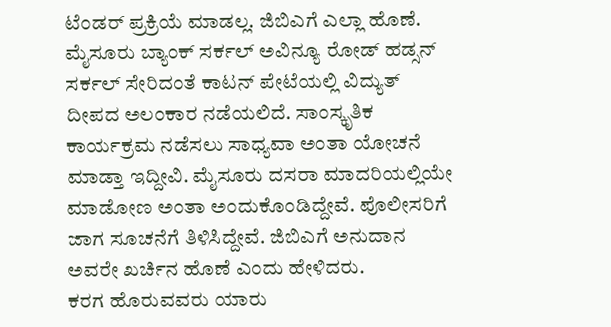ಟೆಂಡರ್ ಪ್ರಕ್ರಿಯೆ ಮಾಡಲ್ಲ. ಜಿಬಿಎಗೆ ಎಲ್ಲಾ ಹೊಣೆ. ಮೈಸೂರು ಬ್ಯಾಂಕ್ ಸರ್ಕಲ್ ಅವಿನ್ಯೂ ರೋಡ್ ಹಡ್ಸನ್ ಸರ್ಕಲ್ ಸೇರಿದಂತೆ ಕಾಟನ್ ಪೇಟೆಯಲ್ಲಿ ವಿದ್ಯುತ್ ದೀಪದ ಅಲಂಕಾರ ನಡೆಯಲಿದೆ. ಸಾಂಸ್ಕೃತಿಕ ಕಾರ್ಯಕ್ರಮ ನಡೆಸಲು ಸಾಧ್ಯವಾ ಅಂತಾ ಯೋಚನೆ ಮಾಡ್ತಾ ಇದ್ದೀವಿ. ಮೈಸೂರು ದಸರಾ ಮಾದರಿಯಲ್ಲಿಯೇ ಮಾಡೋಣ ಅಂತಾ ಅಂದುಕೊಂಡಿದ್ದೇವೆ. ಪೊಲೀಸರಿಗೆ ಜಾಗ ಸೂಚನೆಗೆ ತಿಳಿಸಿದ್ದೇವೆ. ಜಿಬಿಎಗೆ ಅನುದಾನ ಅವರೇ ಖರ್ಚಿನ ಹೊಣೆ ಎಂದು ಹೇಳಿದರು.
ಕರಗ ಹೊರುವವರು ಯಾರು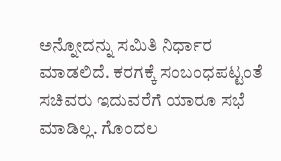ಅನ್ನೋದನ್ನು ಸಮಿತಿ ನಿರ್ಧಾರ ಮಾಡಲಿದೆ. ಕರಗಕ್ಕೆ ಸಂಬಂಧಪಟ್ಟಂತೆ ಸಚಿವರು ಇದುವರೆಗೆ ಯಾರೂ ಸಭೆ ಮಾಡಿಲ್ಲ. ಗೊಂದಲ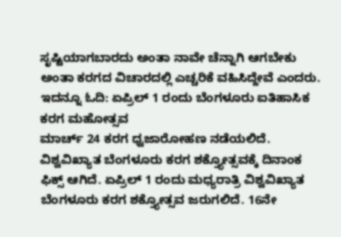ಸೃಷ್ಟಿಯಾಗಬಾರದು ಅಂತಾ ನಾವೇ ಚೆನ್ನಾಗಿ ಆಗಬೇಕು ಅಂತಾ ಕರಗದ ವಿಚಾರದಲ್ಲಿ ಎಚ್ಚರಿಕೆ ವಹಿಸಿದ್ದೇವೆ ಎಂದರು. ಇದನ್ನೂ ಓದಿ: ಏಪ್ರಿಲ್ 1 ರಂದು ಬೆಂಗಳೂರು ಐತಿಹಾಸಿಕ ಕರಗ ಮಹೋತ್ಸವ
ಮಾರ್ಚ್ 24 ಕರಗ ಧ್ವಜಾರೋಹಣ ನಡೆಯಲಿದೆ. ವಿಶ್ವವಿಖ್ಯಾತ ಬೆಂಗಳೂರು ಕರಗ ಶಕ್ತ್ಯೋತ್ಸವಕ್ಕೆ ದಿನಾಂಕ ಫಿಕ್ಸ್ ಆಗಿದೆ. ಏಪ್ರಿಲ್ 1 ರಂದು ಮಧ್ಯರಾತ್ರಿ ವಿಶ್ವವಿಖ್ಯಾತ ಬೆಂಗಳೂರು ಕರಗ ಶಕ್ತ್ಯೋತ್ಸವ ಜರುಗಲಿದೆ. 16ನೇ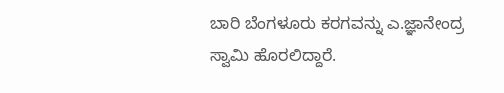ಬಾರಿ ಬೆಂಗಳೂರು ಕರಗವನ್ನು ಎ.ಜ್ಞಾನೇಂದ್ರ ಸ್ವಾಮಿ ಹೊರಲಿದ್ದಾರೆ.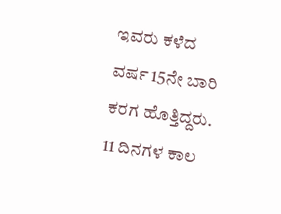ಇವರು ಕಳೆದ ವರ್ಷ 15ನೇ ಬಾರಿ ಕರಗ ಹೊತ್ತಿದ್ದರು. 11 ದಿನಗಳ ಕಾಲ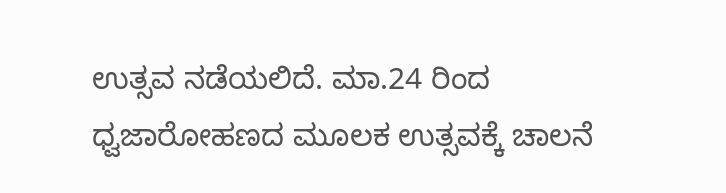ಉತ್ಸವ ನಡೆಯಲಿದೆ. ಮಾ.24 ರಿಂದ ಧ್ವಜಾರೋಹಣದ ಮೂಲಕ ಉತ್ಸವಕ್ಕೆ ಚಾಲನೆ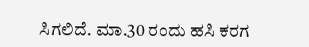ಸಿಗಲಿದೆ. ಮಾ.30 ರಂದು ಹಸಿ ಕರಗ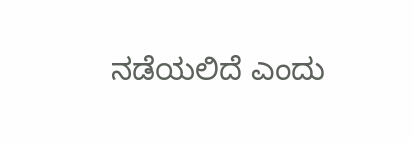ನಡೆಯಲಿದೆ ಎಂದು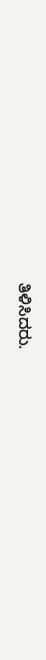ತಿಳಿಸಿದರು.